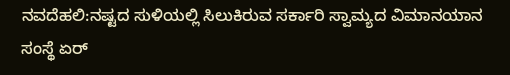ನವದೆಹಲಿ:ನಷ್ಟದ ಸುಳಿಯಲ್ಲಿ ಸಿಲುಕಿರುವ ಸರ್ಕಾರಿ ಸ್ವಾಮ್ಯದ ವಿಮಾನಯಾನ ಸಂಸ್ಥೆ ಏರ್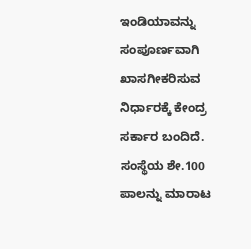ಇಂಡಿಯಾವನ್ನು ಸಂಪೂರ್ಣವಾಗಿ ಖಾಸಗೀಕರಿಸುವ ನಿರ್ಧಾರಕ್ಕೆ ಕೇಂದ್ರ ಸರ್ಕಾರ ಬಂದಿದೆ. ಸಂಸ್ಥೆಯ ಶೇ.100 ಪಾಲನ್ನು ಮಾರಾಟ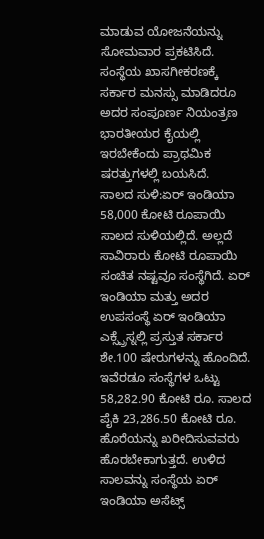ಮಾಡುವ ಯೋಜನೆಯನ್ನು ಸೋಮವಾರ ಪ್ರಕಟಿಸಿದೆ. ಸಂಸ್ಥೆಯ ಖಾಸಗೀಕರಣಕ್ಕೆ ಸರ್ಕಾರ ಮನಸ್ಸು ಮಾಡಿದರೂ ಅದರ ಸಂಪೂರ್ಣ ನಿಯಂತ್ರಣ ಭಾರತೀಯರ ಕೈಯಲ್ಲಿ ಇರಬೇಕೆಂದು ಪ್ರಾಥಮಿಕ ಷರತ್ತುಗಳಲ್ಲಿ ಬಯಸಿದೆ.
ಸಾಲದ ಸುಳಿ:ಏರ್ ಇಂಡಿಯಾ 58,000 ಕೋಟಿ ರೂಪಾಯಿ ಸಾಲದ ಸುಳಿಯಲ್ಲಿದೆ. ಅಲ್ಲದೆ ಸಾವಿರಾರು ಕೋಟಿ ರೂಪಾಯಿ ಸಂಚಿತ ನಷ್ಟವೂ ಸಂಸ್ಥೆಗಿದೆ. ಏರ್ ಇಂಡಿಯಾ ಮತ್ತು ಅದರ ಉಪಸಂಸ್ಥೆ ಏರ್ ಇಂಡಿಯಾ ಎಕ್ಸ್ಪ್ರೆಸ್ನಲ್ಲಿ ಪ್ರಸ್ತುತ ಸರ್ಕಾರ ಶೇ.100 ಷೇರುಗಳನ್ನು ಹೊಂದಿದೆ. ಇವೆರಡೂ ಸಂಸ್ಥೆಗಳ ಒಟ್ಟು 58,282.90 ಕೋಟಿ ರೂ. ಸಾಲದ ಪೈಕಿ 23,286.50 ಕೋಟಿ ರೂ. ಹೊರೆಯನ್ನು ಖರೀದಿಸುವವರು ಹೊರಬೇಕಾಗುತ್ತದೆ. ಉಳಿದ ಸಾಲವನ್ನು ಸಂಸ್ಥೆಯ ಏರ್ ಇಂಡಿಯಾ ಅಸೆಟ್ಸ್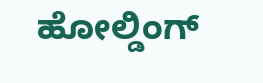ಹೋಲ್ಡಿಂಗ್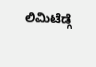ಲಿಮಿಟೆಡ್ಗೆ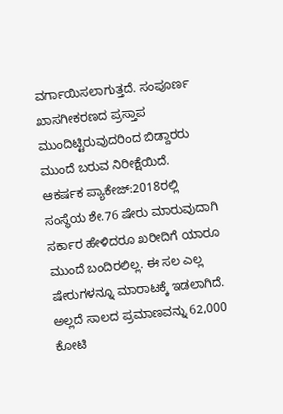ವರ್ಗಾಯಿಸಲಾಗುತ್ತದೆ. ಸಂಪೂರ್ಣ ಖಾಸಗೀಕರಣದ ಪ್ರಸ್ತಾಪ ಮುಂದಿಟ್ಟಿರುವುದರಿಂದ ಬಿಡ್ದಾರರು ಮುಂದೆ ಬರುವ ನಿರೀಕ್ಷೆಯಿದೆ.
ಆಕರ್ಷಕ ಪ್ಯಾಕೇಜ್:2018ರಲ್ಲಿ ಸಂಸ್ಥೆಯ ಶೇ.76 ಷೇರು ಮಾರುವುದಾಗಿ ಸರ್ಕಾರ ಹೇಳಿದರೂ ಖರೀದಿಗೆ ಯಾರೂ ಮುಂದೆ ಬಂದಿರಲಿಲ್ಲ. ಈ ಸಲ ಎಲ್ಲ ಷೇರುಗಳನ್ನೂ ಮಾರಾಟಕ್ಕೆ ಇಡಲಾಗಿದೆ. ಅಲ್ಲದೆ ಸಾಲದ ಪ್ರಮಾಣವನ್ನು 62,000 ಕೋಟಿ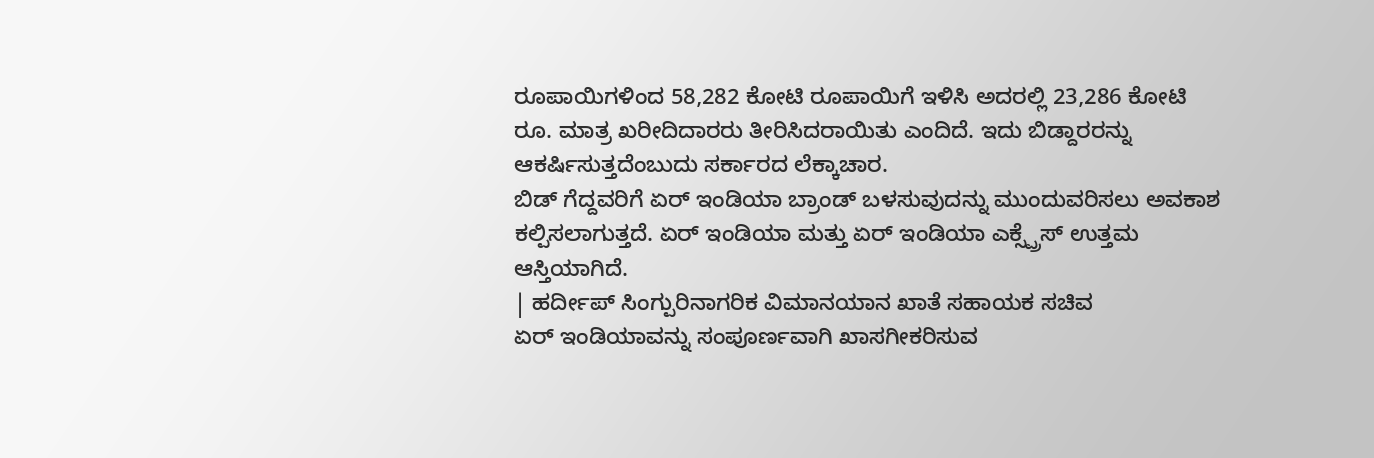ರೂಪಾಯಿಗಳಿಂದ 58,282 ಕೋಟಿ ರೂಪಾಯಿಗೆ ಇಳಿಸಿ ಅದರಲ್ಲಿ 23,286 ಕೋಟಿ ರೂ. ಮಾತ್ರ ಖರೀದಿದಾರರು ತೀರಿಸಿದರಾಯಿತು ಎಂದಿದೆ. ಇದು ಬಿಡ್ದಾರರನ್ನು ಆಕರ್ಷಿಸುತ್ತದೆಂಬುದು ಸರ್ಕಾರದ ಲೆಕ್ಕಾಚಾರ.
ಬಿಡ್ ಗೆದ್ದವರಿಗೆ ಏರ್ ಇಂಡಿಯಾ ಬ್ರಾಂಡ್ ಬಳಸುವುದನ್ನು ಮುಂದುವರಿಸಲು ಅವಕಾಶ ಕಲ್ಪಿಸಲಾಗುತ್ತದೆ. ಏರ್ ಇಂಡಿಯಾ ಮತ್ತು ಏರ್ ಇಂಡಿಯಾ ಎಕ್ಸ್ಪ್ರೆಸ್ ಉತ್ತಮ ಆಸ್ತಿಯಾಗಿದೆ.
| ಹರ್ದೀಪ್ ಸಿಂಗ್ಪುರಿನಾಗರಿಕ ವಿಮಾನಯಾನ ಖಾತೆ ಸಹಾಯಕ ಸಚಿವ
ಏರ್ ಇಂಡಿಯಾವನ್ನು ಸಂಪೂರ್ಣವಾಗಿ ಖಾಸಗೀಕರಿಸುವ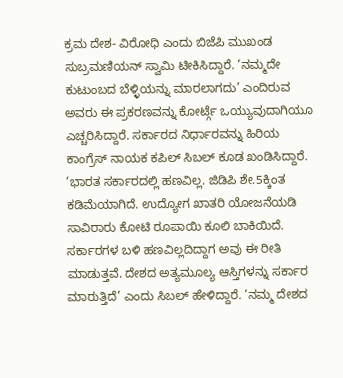ಕ್ರಮ ದೇಶ- ವಿರೋಧಿ ಎಂದು ಬಿಜೆಪಿ ಮುಖಂಡ ಸುಬ್ರಮಣಿಯನ್ ಸ್ವಾಮಿ ಟೀಕಿಸಿದ್ದಾರೆ. ‘ನಮ್ಮದೇ ಕುಟುಂಬದ ಬೆಳ್ಳಿಯನ್ನು ಮಾರಲಾಗದು’ ಎಂದಿರುವ ಅವರು ಈ ಪ್ರಕರಣವನ್ನು ಕೋರ್ಟ್ಗೆ ಒಯ್ಯುವುದಾಗಿಯೂ ಎಚ್ಚರಿಸಿದ್ದಾರೆ. ಸರ್ಕಾರದ ನಿರ್ಧಾರವನ್ನು ಹಿರಿಯ ಕಾಂಗ್ರೆಸ್ ನಾಯಕ ಕಪಿಲ್ ಸಿಬಲ್ ಕೂಡ ಖಂಡಿಸಿದ್ದಾರೆ. ‘ಭಾರತ ಸರ್ಕಾರದಲ್ಲಿ ಹಣವಿಲ್ಲ. ಜಿಡಿಪಿ ಶೇ.5ಕ್ಕಿಂತ ಕಡಿಮೆಯಾಗಿದೆ. ಉದ್ಯೋಗ ಖಾತರಿ ಯೋಜನೆಯಡಿ ಸಾವಿರಾರು ಕೋಟಿ ರೂಪಾಯಿ ಕೂಲಿ ಬಾಕಿಯಿದೆ. ಸರ್ಕಾರಗಳ ಬಳಿ ಹಣವಿಲ್ಲದಿದ್ದಾಗ ಅವು ಈ ರೀತಿ ಮಾಡುತ್ತವೆ. ದೇಶದ ಅತ್ಯಮೂಲ್ಯ ಆಸ್ತಿಗಳನ್ನು ಸರ್ಕಾರ ಮಾರುತ್ತಿದೆ’ ಎಂದು ಸಿಬಲ್ ಹೇಳಿದ್ದಾರೆ. ‘ನಮ್ಮ ದೇಶದ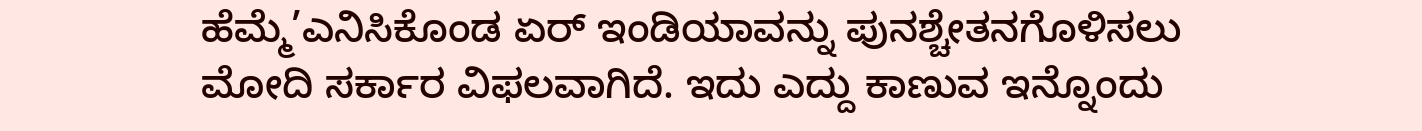ಹೆಮ್ಮೆ’ಎನಿಸಿಕೊಂಡ ಏರ್ ಇಂಡಿಯಾವನ್ನು ಪುನಶ್ಚೇತನಗೊಳಿಸಲು ಮೋದಿ ಸರ್ಕಾರ ವಿಫಲವಾಗಿದೆ. ಇದು ಎದ್ದು ಕಾಣುವ ಇನ್ನೊಂದು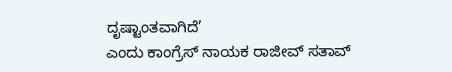ದೃಷ್ಟಾಂತವಾಗಿದೆ’
ಎಂದು ಕಾಂಗ್ರೆಸ್ ನಾಯಕ ರಾಜೀವ್ ಸತಾವ್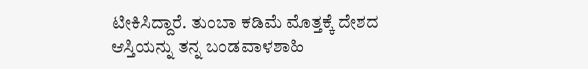ಟೀಕಿಸಿದ್ದಾರೆ. ತುಂಬಾ ಕಡಿಮೆ ಮೊತ್ತಕ್ಕೆ ದೇಶದ ಆಸ್ತಿಯನ್ನು ತನ್ನ ಬಂಡವಾಳಶಾಹಿ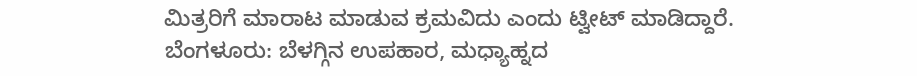ಮಿತ್ರರಿಗೆ ಮಾರಾಟ ಮಾಡುವ ಕ್ರಮವಿದು ಎಂದು ಟ್ವೀಟ್ ಮಾಡಿದ್ದಾರೆ.
ಬೆಂಗಳೂರು: ಬೆಳಗ್ಗಿನ ಉಪಹಾರ, ಮಧ್ಯಾಹ್ನದ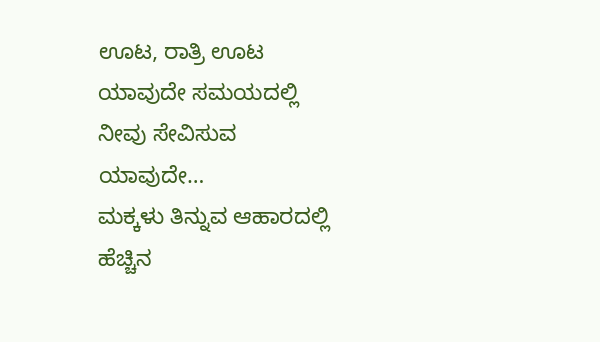ಊಟ, ರಾತ್ರಿ ಊಟ ಯಾವುದೇ ಸಮಯದಲ್ಲಿ ನೀವು ಸೇವಿಸುವ ಯಾವುದೇ…
ಮಕ್ಕಳು ತಿನ್ನುವ ಆಹಾರದಲ್ಲಿ ಹೆಚ್ಚಿನ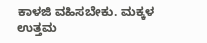ಕಾಳಜಿ ವಹಿಸಬೇಕು. ಮಕ್ಕಳ ಉತ್ತಮ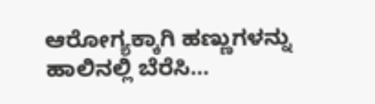ಆರೋಗ್ಯಕ್ಕಾಗಿ ಹಣ್ಣುಗಳನ್ನು ಹಾಲಿನಲ್ಲಿ ಬೆರೆಸಿ…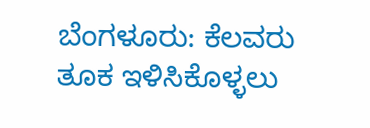ಬೆಂಗಳೂರು: ಕೆಲವರು ತೂಕ ಇಳಿಸಿಕೊಳ್ಳಲು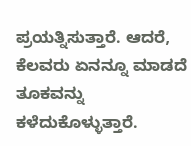ಪ್ರಯತ್ನಿಸುತ್ತಾರೆ. ಆದರೆ, ಕೆಲವರು ಏನನ್ನೂ ಮಾಡದೆ ತೂಕವನ್ನು ಕಳೆದುಕೊಳ್ಳುತ್ತಾರೆ.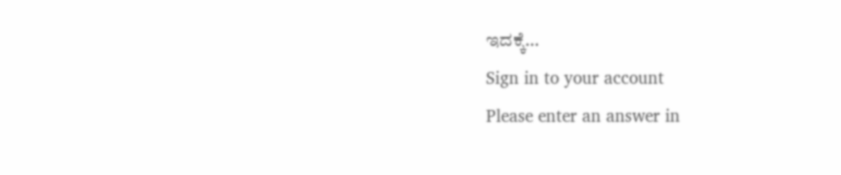ಇದಕ್ಕೆ…
Sign in to your account
Please enter an answer in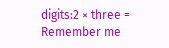digits:2 × three =
Remember me